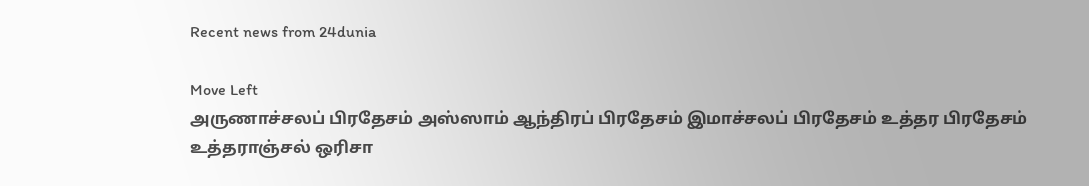Recent news from 24dunia

Move Left
அருணாச்சலப் பிரதேசம் அஸ்ஸாம் ஆந்திரப் பிரதேசம் இமாச்சலப் பிரதேசம் உத்தர பிரதேசம் உத்தராஞ்சல் ஒரிசா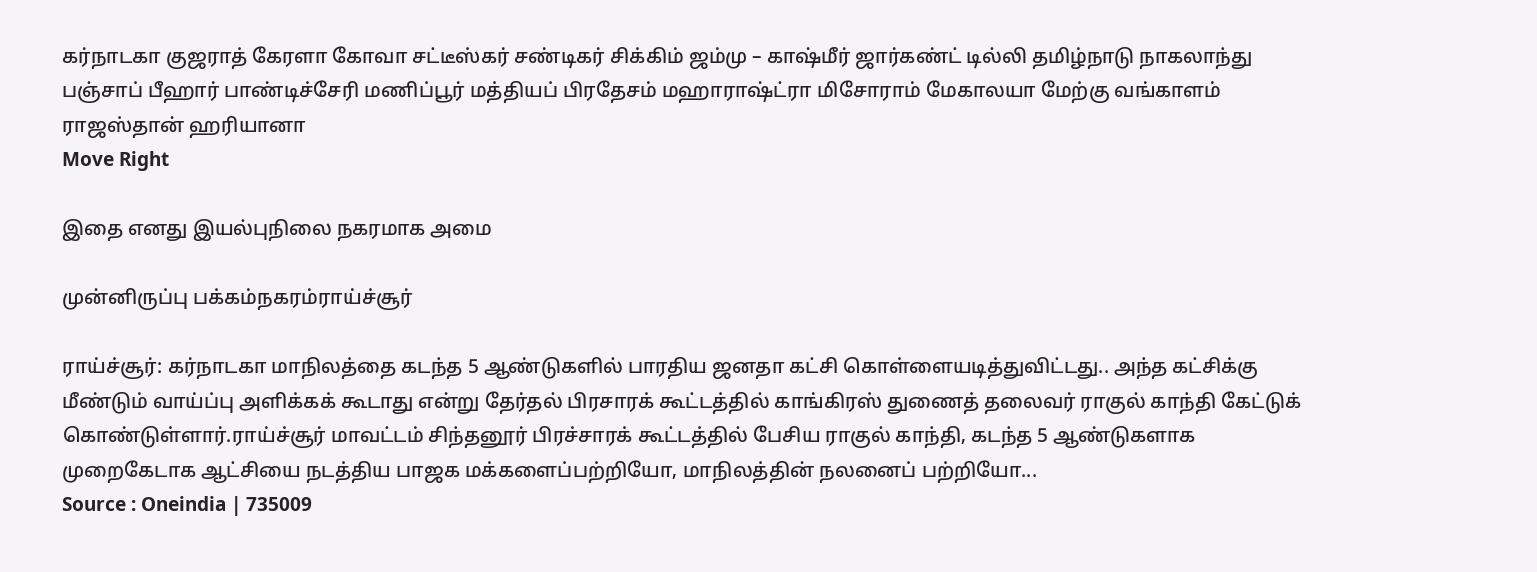கர்நாடகா குஜராத் கேரளா கோவா சட்டீஸ்கர் சண்டிகர் சிக்கிம் ஜம்மு – காஷ்மீர் ஜார்கண்ட் டில்லி தமிழ்நாடு நாகலாந்து பஞ்சாப் பீஹார் பாண்டிச்சேரி மணிப்பூர் மத்தியப் பிரதேசம் மஹாராஷ்ட்ரா மிசோராம் மேகாலயா மேற்கு வங்காளம் ராஜஸ்தான் ஹரியானா
Move Right

இதை எனது இயல்புநிலை நகரமாக அமை

முன்னிருப்பு பக்கம்நகரம்ராய்ச்சூர்

ராய்ச்சூர்: கர்நாடகா மாநிலத்தை கடந்த 5 ஆண்டுகளில் பாரதிய ஜனதா கட்சி கொள்ளையடித்துவிட்டது.. அந்த கட்சிக்கு மீண்டும் வாய்ப்பு அளிக்கக் கூடாது என்று தேர்தல் பிரசாரக் கூட்டத்தில் காங்கிரஸ் துணைத் தலைவர் ராகுல் காந்தி கேட்டுக் கொண்டுள்ளார்.ராய்ச்சூர் மாவட்டம் சிந்தனூர் பிரச்சாரக் கூட்டத்தில் பேசிய ராகுல் காந்தி, கடந்த 5 ஆண்டுகளாக முறைகேடாக ஆட்சியை நடத்திய பாஜக மக்களைப்பற்றியோ, மாநிலத்தின் நலனைப் பற்றியோ...
Source : Oneindia | 735009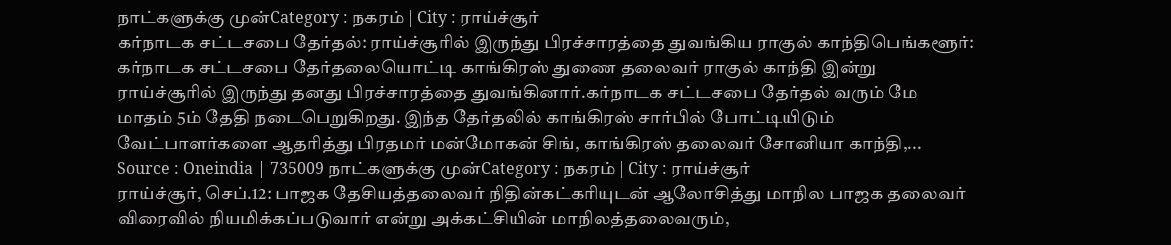நாட்களுக்கு முன்Category : நகரம் | City : ராய்ச்சூர்
கர்நாடக சட்டசபை தேர்தல்: ராய்ச்சூரில் இருந்து பிரச்சாரத்தை துவங்கிய ராகுல் காந்திபெங்களூர்: கர்நாடக சட்டசபை தேர்தலையொட்டி காங்கிரஸ் துணை தலைவர் ராகுல் காந்தி இன்று ராய்ச்சூரில் இருந்து தனது பிரச்சாரத்தை துவங்கினார்.கர்நாடக சட்டசபை தேர்தல் வரும் மே மாதம் 5ம் தேதி நடைபெறுகிறது. இந்த தேர்தலில் காங்கிரஸ் சார்பில் போட்டியிடும் வேட்பாளர்களை ஆதரித்து பிரதமர் மன்மோகன் சிங், காங்கிரஸ் தலைவர் சோனியா காந்தி,...
Source : Oneindia | 735009 நாட்களுக்கு முன்Category : நகரம் | City : ராய்ச்சூர்
ராய்ச்சூர், செப்.12: பாஜக தேசியத்தலைவர் நிதின்கட்கரியுடன் ஆலோசித்து மாநில பாஜக தலைவர் விரைவில் நியமிக்கப்படுவார் என்று அக்கட்சியின் மாநிலத்தலைவரும்,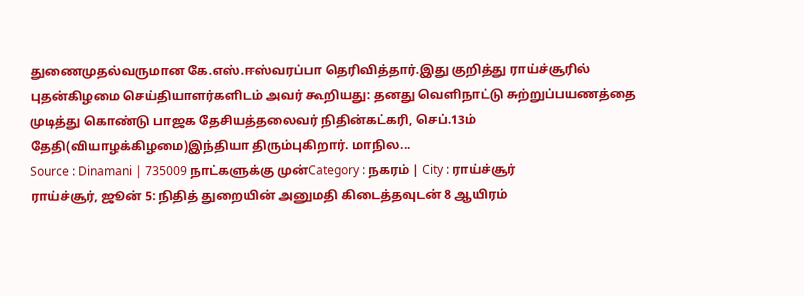துணைமுதல்வருமான கே.எஸ்.ஈஸ்வரப்பா தெரிவித்தார்.இது குறித்து ராய்ச்சூரில் புதன்கிழமை செய்தியாளர்களிடம் அவர் கூறியது: தனது வெளிநாட்டு சுற்றுப்பயணத்தை முடித்து கொண்டு பாஜக தேசியத்தலைவர் நிதின்கட்கரி, செப்.13ம் தேதி(வியாழக்கிழமை)இந்தியா திரும்புகிறார். மாநில...
Source : Dinamani | 735009 நாட்களுக்கு முன்Category : நகரம் | City : ராய்ச்சூர்
ராய்ச்சூர், ஜூன் 5: நிதித் துறையின் அனுமதி கிடைத்தவுடன் 8 ஆயிரம்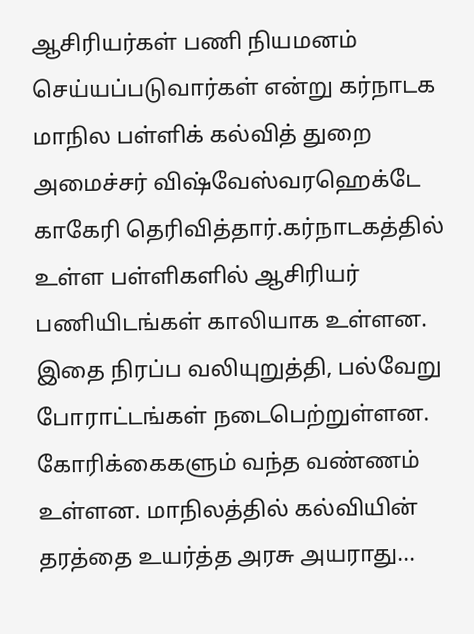ஆசிரியர்கள் பணி நியமனம் செய்யப்படுவார்கள் என்று கர்நாடக மாநில பள்ளிக் கல்வித் துறை அமைச்சர் விஷ்வேஸ்வரஹெக்டே காகேரி தெரிவித்தார்.கர்நாடகத்தில் உள்ள பள்ளிகளில் ஆசிரியர் பணியிடங்கள் காலியாக உள்ளன. இதை நிரப்ப வலியுறுத்தி, பல்வேறு போராட்டங்கள் நடைபெற்றுள்ளன. கோரிக்கைகளும் வந்த வண்ணம் உள்ளன. மாநிலத்தில் கல்வியின் தரத்தை உயர்த்த அரசு அயராது...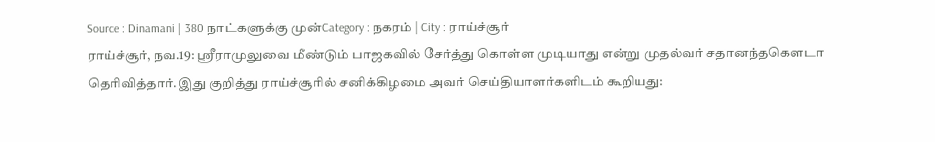Source : Dinamani | 380 நாட்களுக்கு முன்Category : நகரம் | City : ராய்ச்சூர்
ராய்ச்சூர், நவ.19: ஸ்ரீராமுலுவை மீண்டும் பாஜகவில் சேர்த்து கொள்ள முடியாது என்று முதல்வர் சதானந்தகௌடா தெரிவித்தார்.இது குறித்து ராய்ச்சூரில் சனிக்கிழமை அவர் செய்தியாளர்களிடம் கூறியது: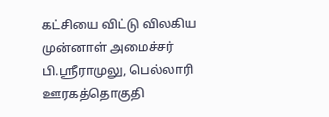கட்சியை விட்டு விலகிய முன்னாள் அமைச்சர் பி.ஸ்ரீராமுலு, பெல்லாரி ஊரகத்தொகுதி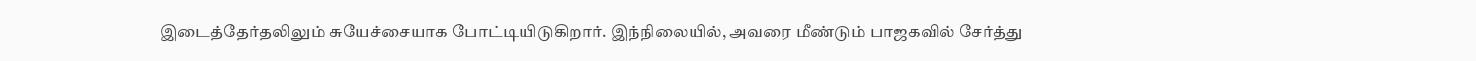இடைத்தேர்தலிலும் சுயேச்சையாக போட்டியிடுகிறார். இந்நிலையில், அவரை மீண்டும் பாஜகவில் சேர்த்து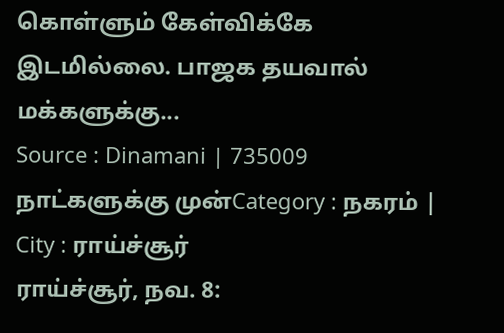கொள்ளும் கேள்விக்கே இடமில்லை. பாஜக தயவால் மக்களுக்கு...
Source : Dinamani | 735009 நாட்களுக்கு முன்Category : நகரம் | City : ராய்ச்சூர்
ராய்ச்சூர், நவ. 8: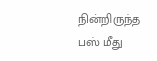நின்றிருந்த பஸ் மீது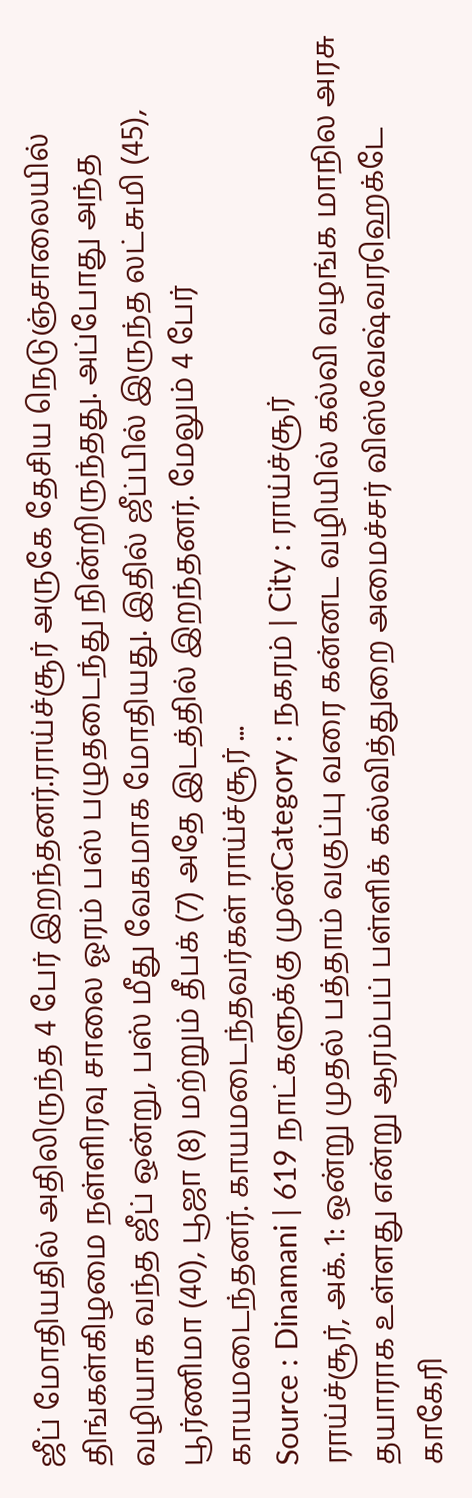ஜீப் மோதியதில் அதிலிருந்த 4 பேர் இறந்தனர்.ராய்ச்சூர் அருகே தேசிய நெடுஞ்சாலையில் திங்கள்கிழமை நள்ளிரவு சாலை ஓரம் பஸ் பழுதடைந்து நின்றிருந்தது. அப்போது அந்த வழியாக வந்த ஜீப் ஒன்று, பஸ் மீது வேகமாக மோதியது. இதில் ஜீப்பில் இருந்த லட்சுமி (45), பூர்ணிமா (40), பூஜா (8) மற்றும் தீபக் (7) அதே இடத்தில் இறந்தனர். மேலும் 4 பேர் காயமடைந்தனர். காயமடைந்தவர்கள் ராய்ச்சூர் ...
Source : Dinamani | 619 நாட்களுக்கு முன்Category : நகரம் | City : ராய்ச்சூர்
ராய்ச்சூர், அக். 1: ஒன்று முதல் பத்தாம் வகுப்பு வரை கன்னட வழியில் கல்வி வழங்க மாநில அரசு தயாராக உள்ளது என்று ஆரம்பப் பள்ளிக் கல்வித்துறை அமைச்சர் விஸ்வேஷ்வரஹெக்டே காகேரி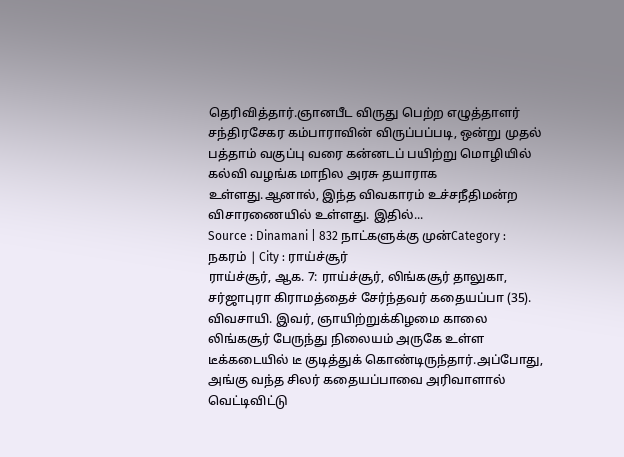தெரிவித்தார்.ஞானபீட விருது பெற்ற எழுத்தாளர் சந்திரசேகர கம்பாராவின் விருப்பப்படி, ஒன்று முதல் பத்தாம் வகுப்பு வரை கன்னடப் பயிற்று மொழியில் கல்வி வழங்க மாநில அரசு தயாராக உள்ளது.ஆனால், இந்த விவகாரம் உச்சநீதிமன்ற விசாரணையில் உள்ளது. இதில்...
Source : Dinamani | 832 நாட்களுக்கு முன்Category : நகரம் | City : ராய்ச்சூர்
ராய்ச்சூர், ஆக. 7: ராய்ச்சூர், லிங்கசூர் தாலுகா, சர்ஜாபுரா கிராமத்தைச் சேர்ந்தவர் கதையப்பா (35). விவசாயி. இவர், ஞாயிற்றுக்கிழமை காலை லிங்கசூர் பேருந்து நிலையம் அருகே உள்ள டீக்கடையில் டீ குடித்துக் கொண்டிருந்தார்.அப்போது, அங்கு வந்த சிலர் கதையப்பாவை அரிவாளால் வெட்டிவிட்டு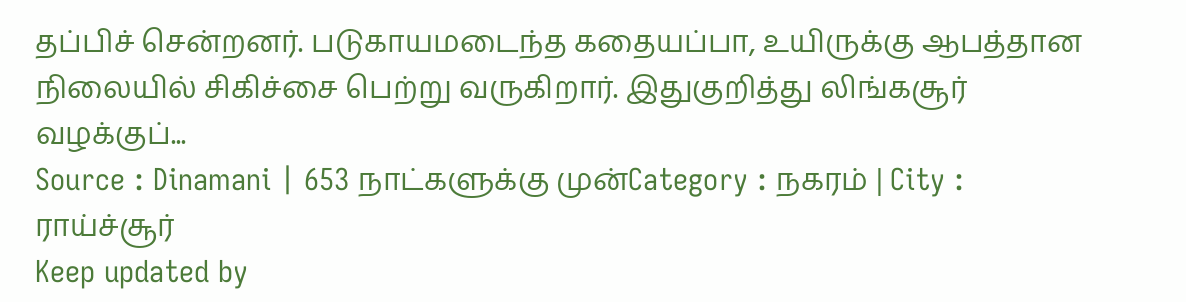தப்பிச் சென்றனர். படுகாயமடைந்த கதையப்பா, உயிருக்கு ஆபத்தான நிலையில் சிகிச்சை பெற்று வருகிறார். இதுகுறித்து லிங்கசூர் வழக்குப்...
Source : Dinamani | 653 நாட்களுக்கு முன்Category : நகரம் | City : ராய்ச்சூர்
Keep updated by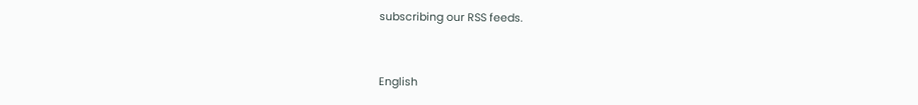subscribing our RSS feeds.


English